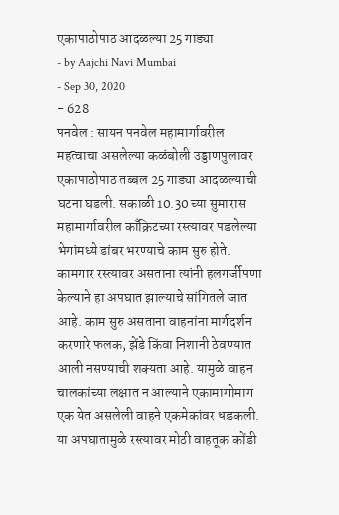एकापाठोपाठ आदळल्या 25 गाड्या
- by Aajchi Navi Mumbai
- Sep 30, 2020
- 628
पनवेल : सायन पनवेल महामार्गावरील महत्वाचा असलेल्या कळंबोली उड्डाणपुलावर एकापाठोपाठ तब्बल 25 गाड्या आदळल्याची घटना घडली. सकाळी 10.30 च्या सुमारास महामार्गावरील काँक्रिटच्या रस्त्यावर पडलेल्या भेगांमध्ये डांबर भरण्याचे काम सुरु होते. कामगार रस्त्यावर असताना त्यांनी हलगर्जीपणा केल्याने हा अपघात झाल्याचे सांगितले जात आहे. काम सुरु असताना वाहनांना मार्गदर्शन करणारे फलक, झेंडे किंवा निशानी ठेवण्यात आली नसण्याची शक्यता आहे. यामुळे वाहन चालकांच्या लक्षात न आल्याने एकामागोमाग एक येत असलेली वाहने एकमेकांवर धडकली. या अपघातामुळे रस्त्यावर मोठी वाहतूक कोंडी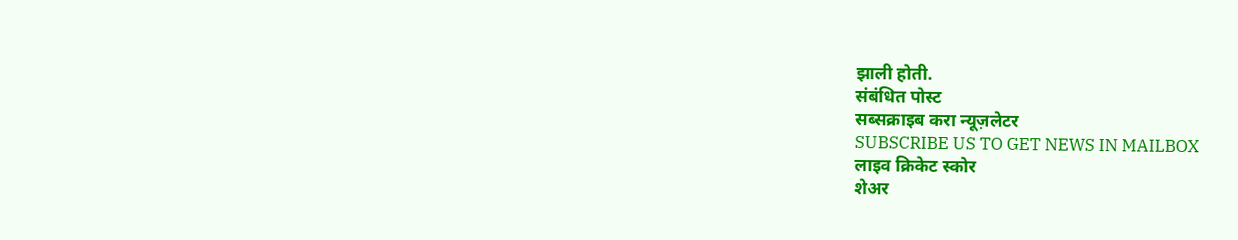झाली होती.
संबंधित पोस्ट
सब्सक्राइब करा न्यूज़लेटर
SUBSCRIBE US TO GET NEWS IN MAILBOX
लाइव क्रिकेट स्कोर
शेअर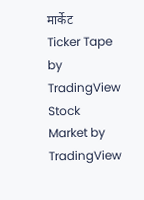मार्केट
Ticker Tape by TradingView
Stock Market by TradingView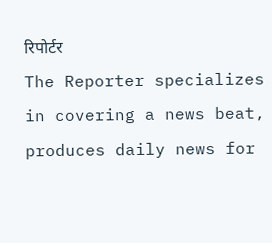रिपोर्टर
The Reporter specializes in covering a news beat, produces daily news for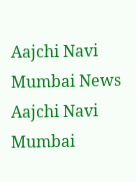Aajchi Navi Mumbai News
Aajchi Navi Mumbai